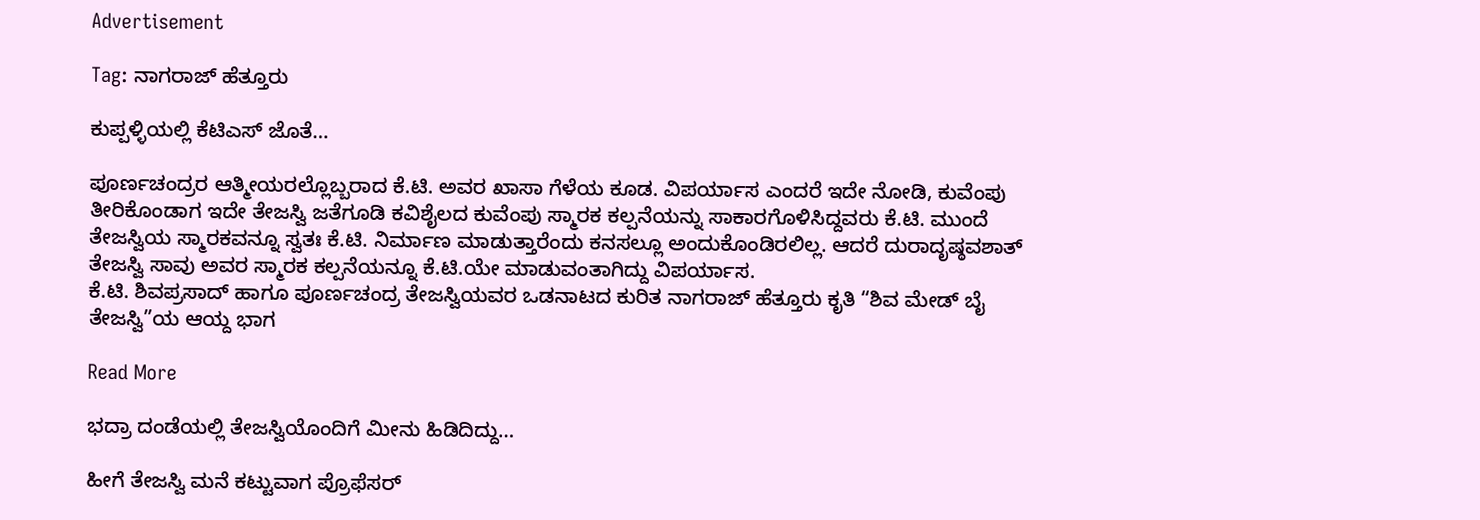Advertisement

Tag: ನಾಗರಾಜ್‌ ಹೆತ್ತೂರು

ಕುಪ್ಪಳ್ಳಿಯಲ್ಲಿ ಕೆಟಿಎಸ್ ಜೊತೆ…

ಪೂರ್ಣಚಂದ್ರರ ಆತ್ಮೀಯರಲ್ಲೊಬ್ಬರಾದ ಕೆ.ಟಿ. ಅವರ ಖಾಸಾ ಗೆಳೆಯ ಕೂಡ. ವಿಪರ್ಯಾಸ ಎಂದರೆ ಇದೇ ನೋಡಿ, ಕುವೆಂಪು ತೀರಿಕೊಂಡಾಗ ಇದೇ ತೇಜಸ್ವಿ ಜತೆಗೂಡಿ ಕವಿಶೈಲದ ಕುವೆಂಪು ಸ್ಮಾರಕ ಕಲ್ಪನೆಯನ್ನು ಸಾಕಾರಗೊಳಿಸಿದ್ದವರು ಕೆ.ಟಿ. ಮುಂದೆ ತೇಜಸ್ವಿಯ ಸ್ಮಾರಕವನ್ನೂ ಸ್ವತಃ ಕೆ.ಟಿ. ನಿರ್ಮಾಣ ಮಾಡುತ್ತಾರೆಂದು ಕನಸಲ್ಲೂ ಅಂದುಕೊಂಡಿರಲಿಲ್ಲ. ಆದರೆ ದುರಾದೃಷ್ಠವಶಾತ್ ತೇಜಸ್ವಿ ಸಾವು ಅವರ ಸ್ಮಾರಕ ಕಲ್ಪನೆಯನ್ನೂ ಕೆ.ಟಿ.ಯೇ ಮಾಡುವಂತಾಗಿದ್ದು ವಿಪರ್ಯಾಸ.
ಕೆ.ಟಿ. ಶಿವಪ್ರಸಾದ್ ಹಾಗೂ ಪೂರ್ಣಚಂದ್ರ ತೇಜಸ್ವಿಯವರ ಒಡನಾಟದ ಕುರಿತ ನಾಗರಾಜ್‌ ಹೆತ್ತೂರು ಕೃತಿ “ಶಿವ ಮೇಡ್‌ ಬೈ ತೇಜಸ್ವಿ”ಯ ಆಯ್ದ ಭಾಗ

Read More

ಭದ್ರಾ ದಂಡೆಯಲ್ಲಿ ತೇಜಸ್ವಿಯೊಂದಿಗೆ ಮೀನು ಹಿಡಿದಿದ್ದು…

ಹೀಗೆ ತೇಜಸ್ವಿ ಮನೆ ಕಟ್ಟುವಾಗ ಪ್ರೊಫೆಸರ್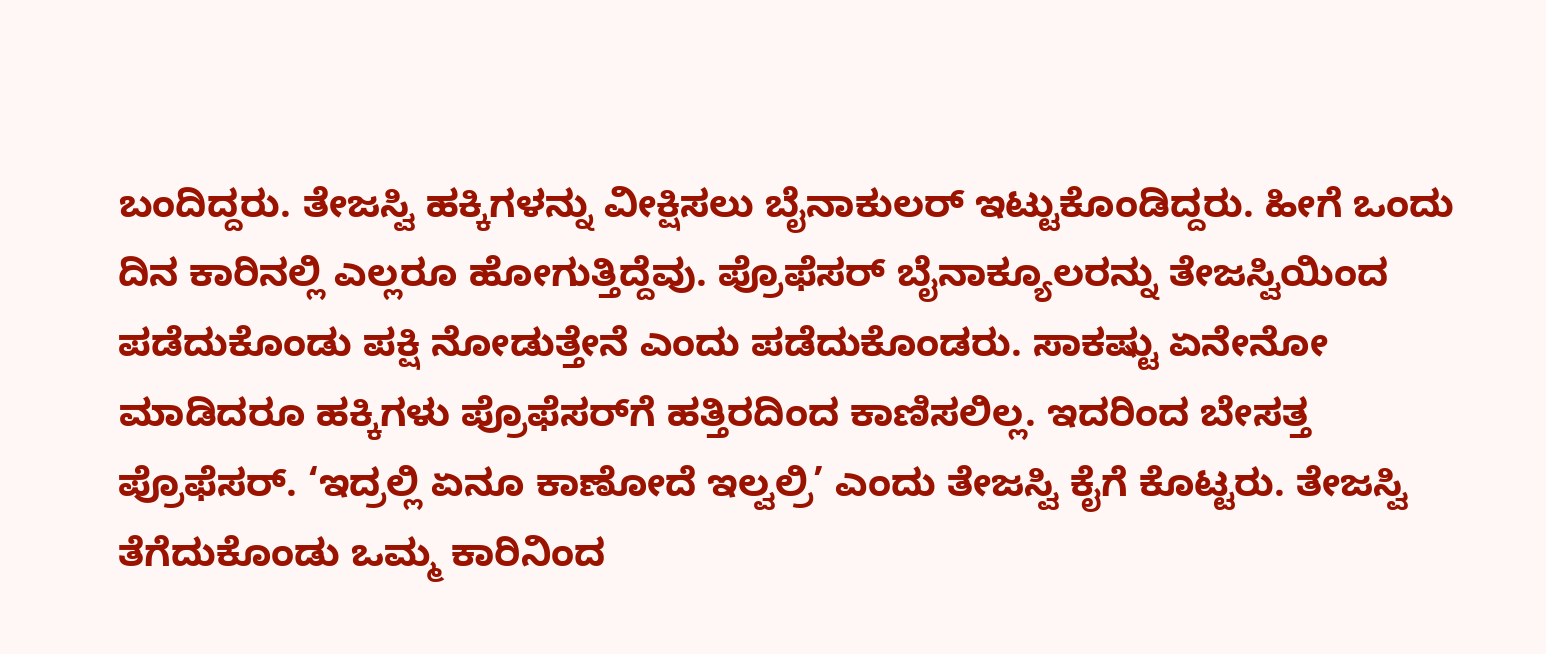ಬಂದಿದ್ದರು. ತೇಜಸ್ವಿ ಹಕ್ಕಿಗಳನ್ನು ವೀಕ್ಷಿಸಲು ಬೈನಾಕುಲರ್ ಇಟ್ಟುಕೊಂಡಿದ್ದರು. ಹೀಗೆ ಒಂದು ದಿನ ಕಾರಿನಲ್ಲಿ ಎಲ್ಲರೂ ಹೋಗುತ್ತಿದ್ದೆವು. ಪ್ರೊಫೆಸರ್ ಬೈನಾಕ್ಯೂಲರನ್ನು ತೇಜಸ್ವಿಯಿಂದ ಪಡೆದುಕೊಂಡು ಪಕ್ಷಿ ನೋಡುತ್ತೇನೆ ಎಂದು ಪಡೆದುಕೊಂಡರು. ಸಾಕಷ್ಟು ಏನೇನೋ ಮಾಡಿದರೂ ಹಕ್ಕಿಗಳು ಪ್ರೊಫೆಸರ್‌ಗೆ ಹತ್ತಿರದಿಂದ ಕಾಣಿಸಲಿಲ್ಲ. ಇದರಿಂದ ಬೇಸತ್ತ ಪ್ರೊಫೆಸರ್. ‘ಇದ್ರಲ್ಲಿ ಏನೂ ಕಾಣೋದೆ ಇಲ್ವಲ್ರಿ’ ಎಂದು ತೇಜಸ್ವಿ ಕೈಗೆ ಕೊಟ್ಟರು. ತೇಜಸ್ವಿ ತೆಗೆದುಕೊಂಡು ಒಮ್ಮ ಕಾರಿನಿಂದ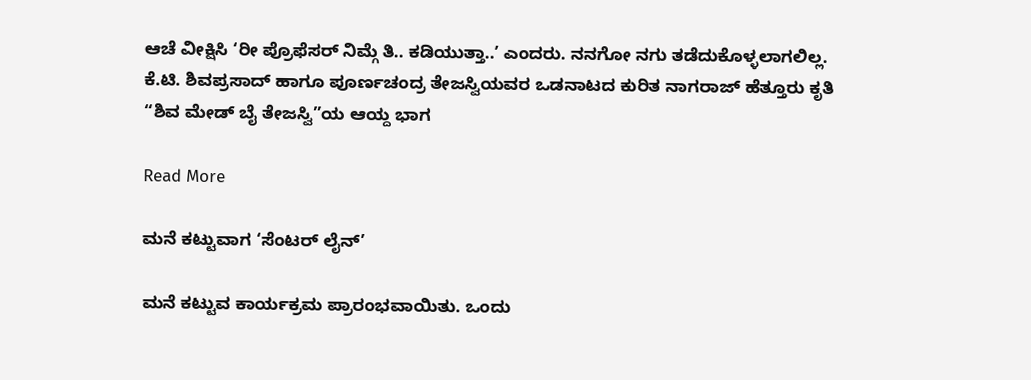ಆಚೆ ವೀಕ್ಷಿಸಿ ‘ರೀ ಪ್ರೊಫೆಸರ್ ನಿಮ್ಗೆ ತಿ.. ಕಡಿಯುತ್ತಾ..ʼ ಎಂದರು. ನನಗೋ ನಗು ತಡೆದುಕೊಳ್ಳಲಾಗಲಿಲ್ಲ.
ಕೆ.ಟಿ. ಶಿವಪ್ರಸಾದ್ ಹಾಗೂ ಪೂರ್ಣಚಂದ್ರ ತೇಜಸ್ವಿಯವರ ಒಡನಾಟದ ಕುರಿತ ನಾಗರಾಜ್‌ ಹೆತ್ತೂರು ಕೃತಿ “ಶಿವ ಮೇಡ್‌ ಬೈ ತೇಜಸ್ವಿ”ಯ ಆಯ್ದ ಭಾಗ

Read More

ಮನೆ ಕಟ್ಟುವಾಗ ‘ಸೆಂಟರ್ ಲೈನ್’

ಮನೆ ಕಟ್ಟುವ ಕಾರ್ಯಕ್ರಮ ಪ್ರಾರಂಭವಾಯಿತು. ಒಂದು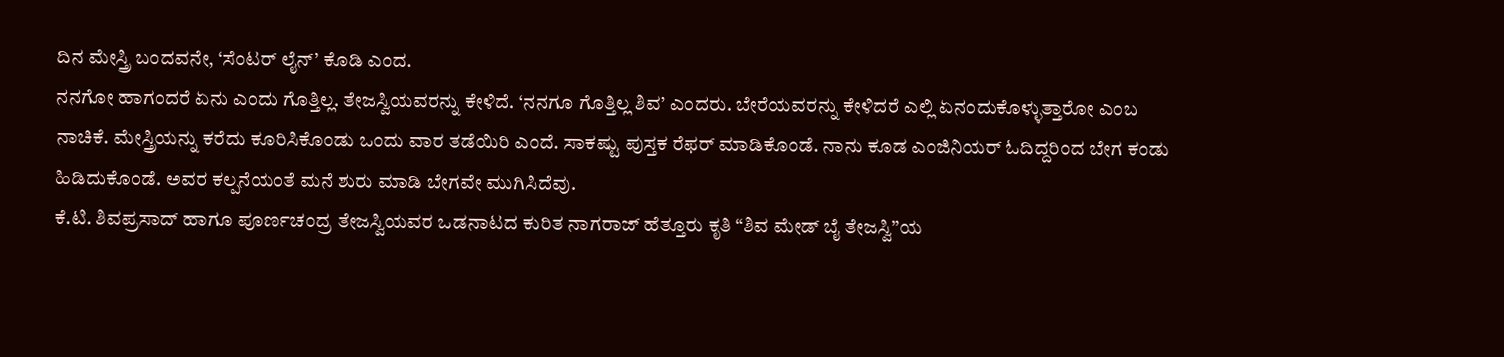ದಿನ ಮೇಸ್ತ್ರಿ ಬಂದವನೇ, ‘ಸೆಂಟರ್ ಲೈನ್’ ಕೊಡಿ ಎಂದ.
ನನಗೋ ಹಾಗಂದರೆ ಏನು ಎಂದು ಗೊತ್ತಿಲ್ಲ. ತೇಜಸ್ವಿಯವರನ್ನು ಕೇಳಿದೆ. ‘ನನಗೂ ಗೊತ್ತಿಲ್ಲ ಶಿವ’ ಎಂದರು. ಬೇರೆಯವರನ್ನು ಕೇಳಿದರೆ ಎಲ್ಲಿ ಏನಂದುಕೊಳ್ಳುತ್ತಾರೋ ಎಂಬ ನಾಚಿಕೆ. ಮೇಸ್ತ್ರಿಯನ್ನು ಕರೆದು ಕೂರಿಸಿಕೊಂಡು ಒಂದು ವಾರ ತಡೆಯಿರಿ ಎಂದೆ. ಸಾಕಷ್ಟು ಪುಸ್ತಕ ರೆಫರ್ ಮಾಡಿಕೊಂಡೆ. ನಾನು ಕೂಡ ಎಂಜಿನಿಯರ್ ಓದಿದ್ದರಿಂದ ಬೇಗ ಕಂಡು ಹಿಡಿದುಕೊಂಡೆ. ಅವರ ಕಲ್ಪನೆಯಂತೆ ಮನೆ ಶುರು ಮಾಡಿ ಬೇಗವೇ ಮುಗಿಸಿದೆವು.
ಕೆ.ಟಿ. ಶಿವಪ್ರಸಾದ್ ಹಾಗೂ ಪೂರ್ಣಚಂದ್ರ ತೇಜಸ್ವಿಯವರ ಒಡನಾಟದ ಕುರಿತ ನಾಗರಾಜ್‌ ಹೆತ್ತೂರು ಕೃತಿ “ಶಿವ ಮೇಡ್‌ ಬೈ ತೇಜಸ್ವಿ”ಯ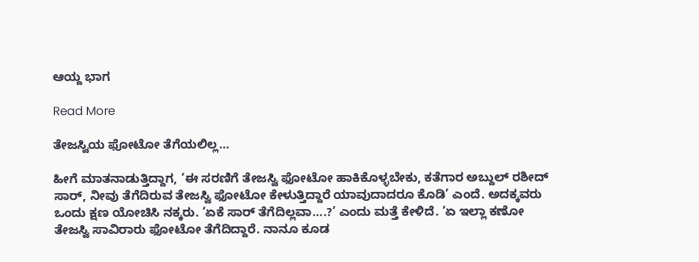ಆಯ್ದ ಭಾಗ

Read More

ತೇಜಸ್ವಿಯ ಫೋಟೋ ತೆಗೆಯಲಿಲ್ಲ…

ಹೀಗೆ ಮಾತನಾಡುತ್ತಿದ್ದಾಗ, ‘ಈ ಸರಣಿಗೆ ತೇಜಸ್ವಿ ಫೋಟೋ ಹಾಕಿಕೊಳ್ಳಬೇಕು, ಕತೆಗಾರ ಅಬ್ದುಲ್ ರಶೀದ್ ಸಾರ್, ನೀವು ತೆಗೆದಿರುವ ತೇಜಸ್ವಿ ಫೋಟೋ ಕೇಳುತ್ತಿದ್ದಾರೆ ಯಾವುದಾದರೂ ಕೊಡಿ’ ಎಂದೆ. ಅದಕ್ಕವರು ಒಂದು ಕ್ಷಣ ಯೋಚಿಸಿ ನಕ್ಕರು. ‘ಏಕೆ ಸಾರ್ ತೆಗೆದಿಲ್ಲವಾ….?’ ಎಂದು ಮತ್ತೆ ಕೇಳಿದೆ. ‘ಏ ಇಲ್ಲಾ ಕಣೋ ತೇಜಸ್ವಿ ಸಾವಿರಾರು ಫೋಟೋ ತೆಗೆದಿದ್ದಾರೆ. ನಾನೂ ಕೂಡ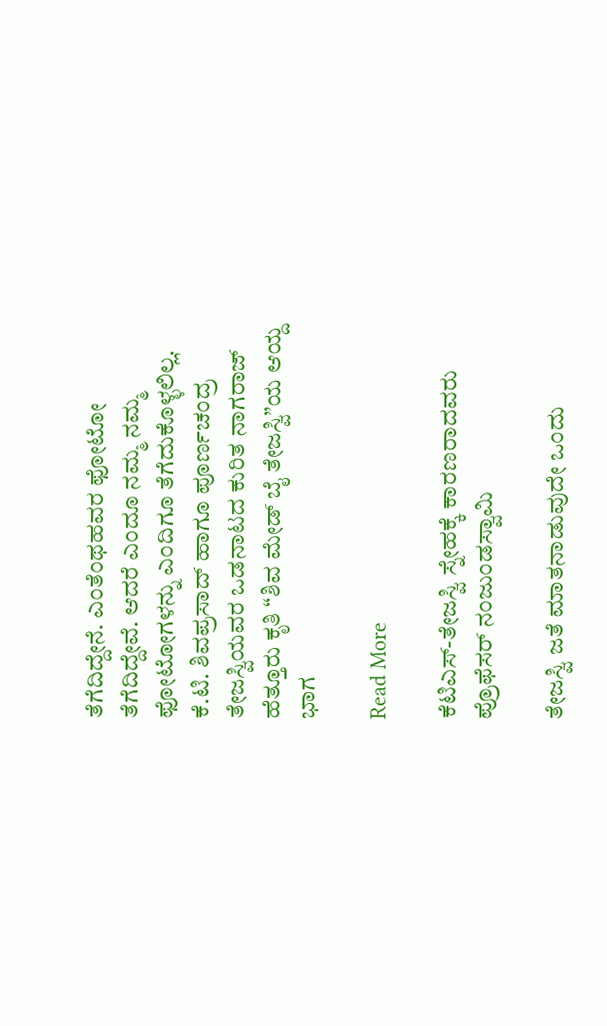ತೆಗೆದಿದ್ದೇನೆ. ಎಂತೆಂಥಹವರ ಫೋಟೋ ತೆಗೆದಿದ್ದೇವೆ. ಆದರೆ ಎಂದೂ ನಮ್ಮ ನಮ್ಮ ಫೋಟೋಗಳನ್ನು ಎಂದಿಗೂ ತೆಗೆದುಕೊಳ್ಳಲಿಲ್ಲ.
ಕೆ.ಟಿ. ಶಿವಪ್ರಸಾದ್ ಹಾಗೂ ಪೂರ್ಣಚಂದ್ರ ತೇಜಸ್ವಿಯವರ ಒಡನಾಟದ ಕುರಿತ ನಾಗರಾಜ್‌ ಹೆತ್ತೂರು ಕೃತಿ “ಶಿವ ಮೇಡ್‌ ಬೈ ತೇಜಸ್ವಿ”ಯ ಆಯ್ದ ಭಾಗ

Read More

ಕೆಟಿಎಸ್‌-ತೇಜಸ್ವಿ ಸ್ನೇಹಕ್ಕೆ ಕಾರಣರಾದವರು ಪ್ರೊಫೆಸರ್ ನಂಜುಂಡಸ್ವಾಮಿ

ತೇಜಸ್ವಿ ಜತೆ ಮಾತನಾಡುವುದೇ ಒಂದು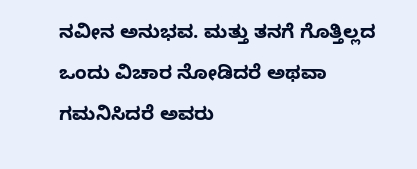ನವೀನ ಅನುಭವ. ಮತ್ತು ತನಗೆ ಗೊತ್ತಿಲ್ಲದ ಒಂದು ವಿಚಾರ ನೋಡಿದರೆ ಅಥವಾ ಗಮನಿಸಿದರೆ ಅವರು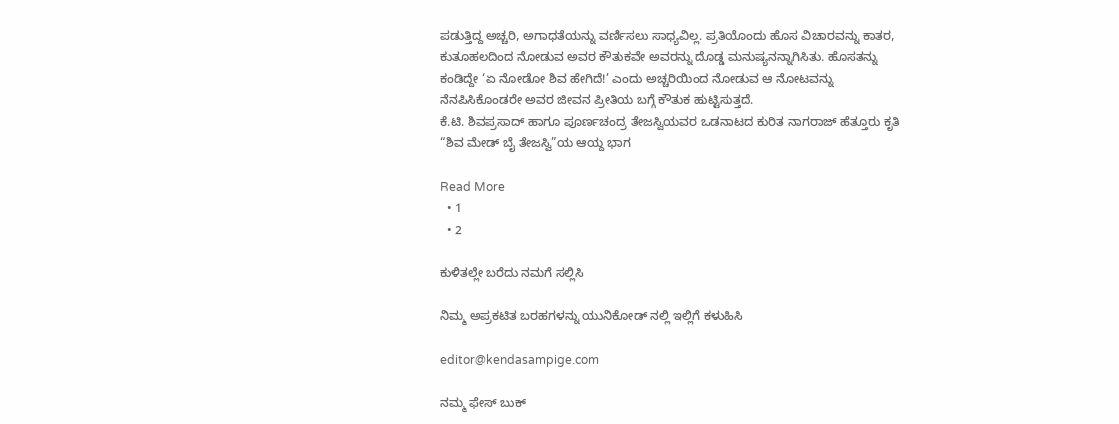ಪಡುತ್ತಿದ್ದ ಅಚ್ಚರಿ, ಅಗಾಧತೆಯನ್ನು ವರ್ಣಿಸಲು ಸಾಧ್ಯವಿಲ್ಲ. ಪ್ರತಿಯೊಂದು ಹೊಸ ವಿಚಾರವನ್ನು ಕಾತರ, ಕುತೂಹಲದಿಂದ ನೋಡುವ ಅವರ ಕೌತುಕವೇ ಅವರನ್ನು ದೊಡ್ಡ ಮನುಷ್ಯನನ್ನಾಗಿಸಿತು. ಹೊಸತನ್ನು ಕಂಡಿದ್ದೇ ‘ಏ ನೋಡೋ ಶಿವ ಹೇಗಿದೆ!’ ಎಂದು ಅಚ್ಚರಿಯಿಂದ ನೋಡುವ ಆ ನೋಟವನ್ನು ನೆನಪಿಸಿಕೊಂಡರೇ ಅವರ ಜೀವನ ಪ್ರೀತಿಯ ಬಗ್ಗೆ ಕೌತುಕ ಹುಟ್ಟಿಸುತ್ತದೆ.
ಕೆ.ಟಿ. ಶಿವಪ್ರಸಾದ್ ಹಾಗೂ ಪೂರ್ಣಚಂದ್ರ ತೇಜಸ್ವಿಯವರ ಒಡನಾಟದ ಕುರಿತ ನಾಗರಾಜ್‌ ಹೆತ್ತೂರು ಕೃತಿ “ಶಿವ ಮೇಡ್‌ ಬೈ ತೇಜಸ್ವಿ”ಯ ಆಯ್ದ ಭಾಗ

Read More
  • 1
  • 2

ಕುಳಿತಲ್ಲೇ ಬರೆದು ನಮಗೆ ಸಲ್ಲಿಸಿ

ನಿಮ್ಮ ಅಪ್ರಕಟಿತ ಬರಹಗಳನ್ನು ಯುನಿಕೋಡ್ ನಲ್ಲಿ ಇಲ್ಲಿಗೆ ಕಳುಹಿಸಿ

editor@kendasampige.com

ನಮ್ಮ ಫೇಸ್ ಬುಕ್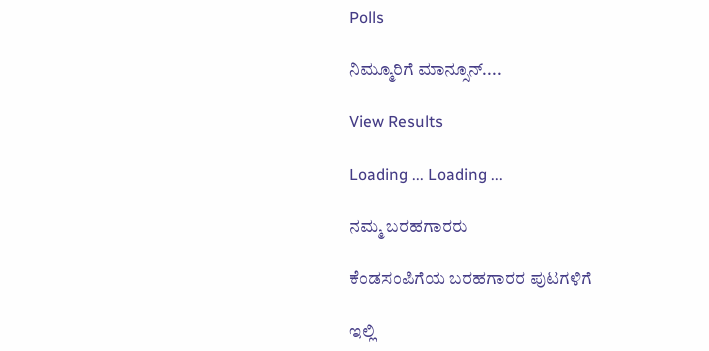Polls

ನಿಮ್ಮೂರಿಗೆ ಮಾನ್ಸೂನ್....

View Results

Loading ... Loading ...

ನಮ್ಮ ಬರಹಗಾರರು

ಕೆಂಡಸಂಪಿಗೆಯ ಬರಹಗಾರರ ಪುಟಗಳಿಗೆ

ಇಲ್ಲಿ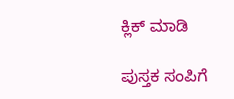ಕ್ಲಿಕ್ ಮಾಡಿ

ಪುಸ್ತಕ ಸಂಪಿಗೆ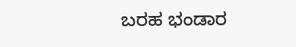ಬರಹ ಭಂಡಾರ